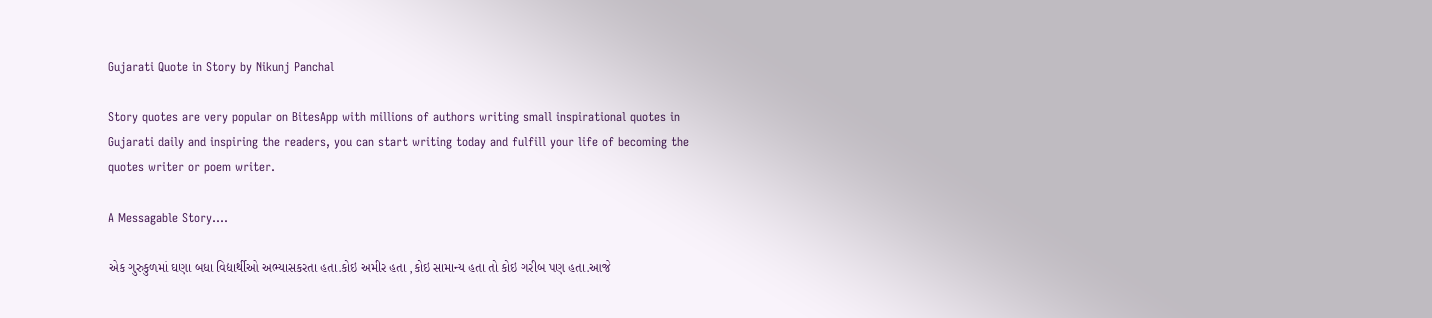Gujarati Quote in Story by Nikunj Panchal

Story quotes are very popular on BitesApp with millions of authors writing small inspirational quotes in Gujarati daily and inspiring the readers, you can start writing today and fulfill your life of becoming the quotes writer or poem writer.

A Messagable Story....

એક ગુરુકુળમાં ઘણા બધા વિદ્યાર્થીઓ અભ્યાસકરતા હતા.કોઇ અમીર હતા ,કોઇ સામાન્ય હતા તો કોઇ ગરીબ પણ હતા.આજે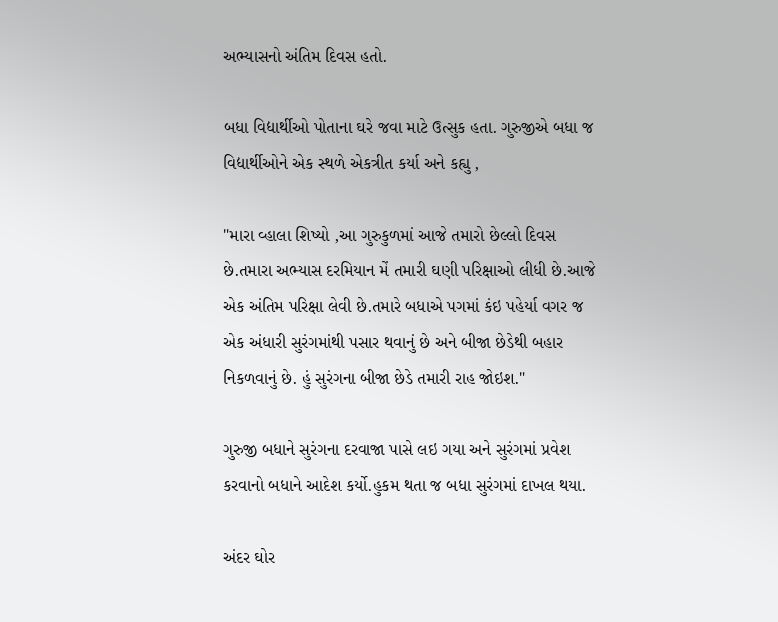અભ્યાસનો અંતિમ દિવસ હતો.

બધા વિદ્યાર્થીઓ પોતાના ઘરે જવા માટે ઉત્સુક હતા. ગુરુજીએ બધા જ વિદ્યાર્થીઓને એક સ્થળે એકત્રીત કર્યા અને કહ્યુ ,

"મારા વ્હાલા શિષ્યો ,આ ગુરુકુળમાં આજે તમારો છેલ્લો દિવસ છે.તમારા અભ્યાસ દરમિયાન મેં તમારી ઘણી પરિક્ષાઓ લીધી છે.આજે એક અંતિમ પરિક્ષા લેવી છે.તમારે બધાએ પગમાં કંઇ પહેર્યા વગર જ એક અંધારી સુરંગમાંથી પસાર થવાનું છે અને બીજા છેડેથી બહાર નિકળવાનું છે. હું સુરંગના બીજા છેડે તમારી રાહ જોઇશ."

ગુરુજી બધાને સુરંગના દરવાજા પાસે લઇ ગયા અને સુરંગમાં પ્રવેશ કરવાનો બધાને આદેશ કર્યો.હુકમ થતા જ બધા સુરંગમાં દાખલ થયા.

અંદર ઘોર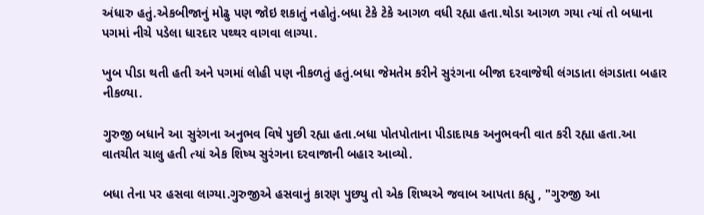અંધારુ હતું.એકબીજાનું મોઢુ પણ જોઇ શકાતું નહોતું.બધા ટેકે ટેકે આગળ વધી રહ્યા હતા.થોડા આગળ ગયા ત્યાં તો બધાના પગમાં નીચે પડેલા ધારદાર પથ્થર વાગવા લાગ્યા.

ખુબ પીડા થતી હતી અને પગમાં લોહી પણ નીકળતું હતું.બધા જેમતેમ કરીને સુરંગના બીજા દરવાજેથી લંગડાતા લંગડાતા બહાર નીકળ્યા.

ગુરુજી બધાને આ સુરંગના અનુભવ વિષે પુછી રહ્યા હતા.બધા પોતપોતાના પીડાદાયક અનુભવની વાત કરી રહ્યા હતા.આ વાતચીત ચાલુ હતી ત્યાં એક શિષ્ય સુરંગના દરવાજાની બહાર આવ્યો.

બધા તેના પર હસવા લાગ્યા.ગુરુજીએ હસવાનું કારણ પુછ્યુ તો એક શિષ્યએ જવાબ આપતા કહ્યુ , "ગુરુજી આ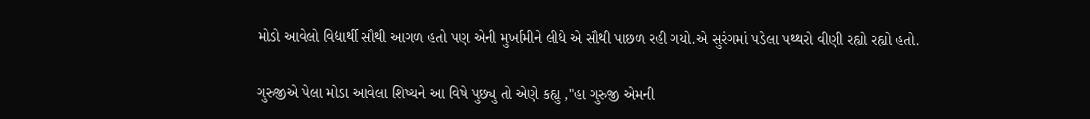મોડો આવેલો વિદ્યાર્થી સૌથી આગળ હતો પણ એની મુર્ખામીને લીધે એ સૌથી પાછળ રહી ગયો.એ સુરંગમાં પડેલા પથ્થરો વીણી રહ્યો રહ્યો હતો.

ગુરુજીએ પેલા મોડા આવેલા શિષ્યને આ વિષે પુછ્યુ તો એણે કહ્યુ ,"હા ગુરુજી એમની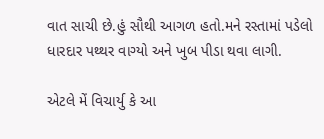વાત સાચી છે.હું સૌથી આગળ હતો.મને રસ્તામાં પડેલો ધારદાર પથ્થર વાગ્યો અને ખુબ પીડા થવા લાગી.

એટલે મેં વિચાર્યુ કે આ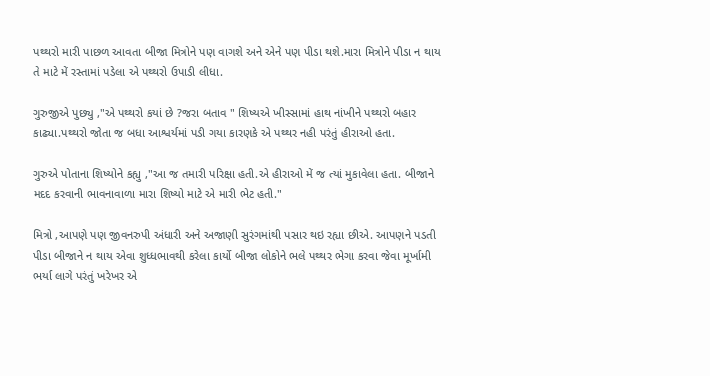પથ્થરો મારી પાછળ આવતા બીજા મિત્રોને પણ વાગશે અને એને પણ પીડા થશે.મારા મિત્રોને પીડા ન થાય તે માટે મેં રસ્તામાં પડેલા એ પથ્થરો ઉપાડી લીધા.

ગુરુજીએ પુછ્યુ ,"એ પથ્થરો કયાં છે ?જરા બતાવ " શિષ્યએ ખીસ્સામાં હાથ નાંખીને પથ્થરો બહાર કાઢ્યા.પથ્થરો જોતા જ બધા આશ્વર્યમાં પડી ગયા કારણકે એ પથ્થર નહી પરંતું હીરાઓ હતા.

ગુરુએ પોતાના શિષ્યોને કહ્યુ ,"આ જ તમારી પરિક્ષા હતી.એ હીરાઓ મેં જ ત્યાં મુકાવેલા હતા. બીજાને મદદ કરવાની ભાવનાવાળા મારા શિષ્યો માટે એ મારી ભેટ હતી."

મિત્રો ,આપણે પણ જીવનરુપી અંધારી અને અજાણી સુરંગમાંથી પસાર થઇ રહ્યા છીએ. આપણને પડતી પીડા બીજાને ન થાય એવા શુધ્ધભાવથી કરેલા કાર્યો બીજા લોકોને ભલે પથ્થર ભેગા કરવા જેવા મૂર્ખામી ભર્યા લાગે પરંતું ખરેખર એ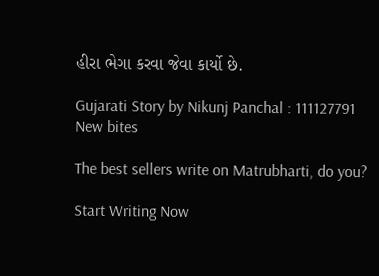હીરા ભેગા કરવા જેવા કાર્યો છે.

Gujarati Story by Nikunj Panchal : 111127791
New bites

The best sellers write on Matrubharti, do you?

Start Writing Now